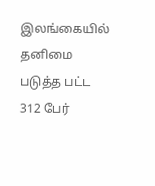இலங்கையில் தனிமை படுத்த பட்ட 312 பேர்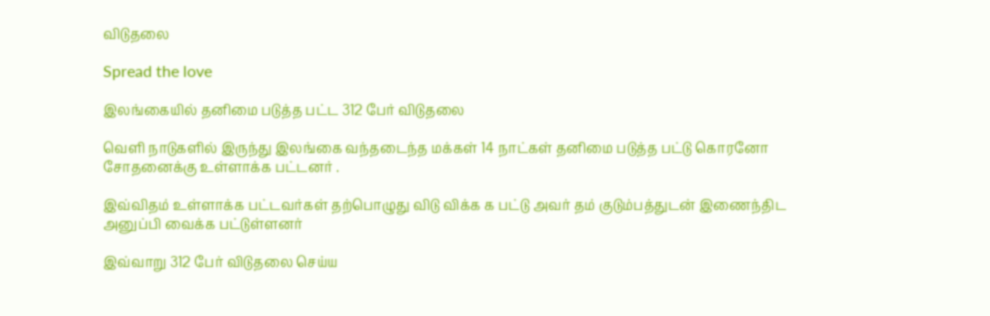விடுதலை

Spread the love

இலங்கையில் தனிமை படுத்த பட்ட 312 பேர் விடுதலை

வெளி நாடுகளில் இருந்து இலங்கை வந்தடைந்த மக்கள் 14 நாட்கள் தனிமை படுத்த பட்டு கொரனோ சோதனைக்கு உள்ளாக்க பட்டனர் .

இவ்விதம் உள்ளாக்க பட்டவர்கள் தற்பொழுது விடு விக்க க பட்டு அவர் தம் குடும்பத்துடன் இணைந்திட அனுப்பி வைக்க பட்டுள்ளனர்

இவ்வாறு 312 பேர் விடுதலை செய்ய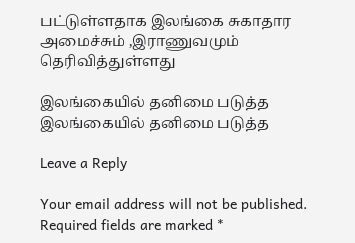பட்டுள்ளதாக இலங்கை சுகாதார அமைச்சும் ,இராணுவமும் தெரிவித்துள்ளது

இலங்கையில் தனிமை படுத்த
இலங்கையில் தனிமை படுத்த

Leave a Reply

Your email address will not be published. Required fields are marked *